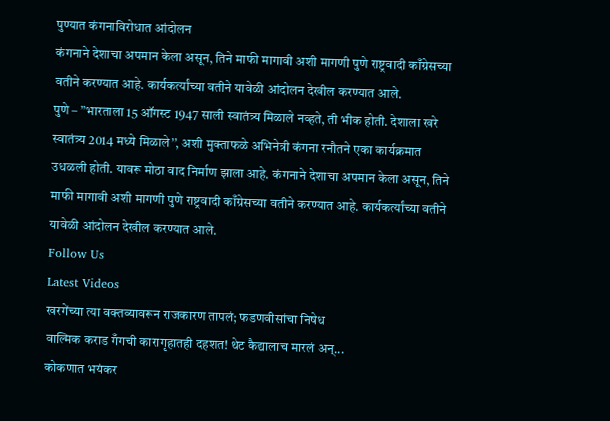पुण्यात कंगनाविरोधात आंदोलन
कंगनाने देशाचा अपमान केला असून, तिने माफी मागावी अशी मागणी पुणे राष्ट्रवादी काँग्रेसच्या वतीने करण्यात आहे. कार्यकर्त्यांच्या वतीने यावेळी आंदोलन देखील करण्यात आले.
पुणे – ”भारताला 15 ऑगस्ट 1947 साली स्वातंत्र्य मिळाले नव्हते, ती भीक होती. देशाला खरे स्वातंत्र्य 2014 मध्ये मिळाले’’, अशी मुक्ताफळे अभिनेत्री कंगना रनौतने एका कार्यक्रमात उधळली होती. यावरू मोठा वाद निर्माण झाला आहे. कंगनाने देशाचा अपमान केला असून, तिने माफी मागावी अशी मागणी पुणे राष्ट्रवादी काँग्रेसच्या वतीने करण्यात आहे. कार्यकर्त्यांच्या वतीने यावेळी आंदोलन देखील करण्यात आले.
Follow Us
Latest Videos
खरगेंच्या त्या वक्तव्यावरून राजकारण तापलं; फडणवीसांचा निषेध
वाल्मिक कराड गँगची कारागृहातही दहशत! थेट कैद्यालाच मारलं अन्...
कोकणात भयंकर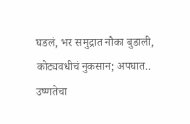घडलं, भर समुद्रात नौका बुडाली, कोट्यवधीचं नुकसान; अपघात..
उष्णतेचा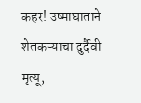कहर! उष्माघाताने शेतकऱ्याचा दुर्दैवी मृत्यू,